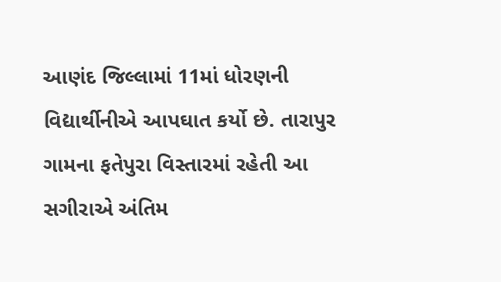આણંદ જિલ્લામાં 11માં ધોરણની વિદ્યાર્થીનીએ આપઘાત કર્યો છે. તારાપુર ગામના ફતેપુરા વિસ્તારમાં રહેતી આ સગીરાએ અંતિમ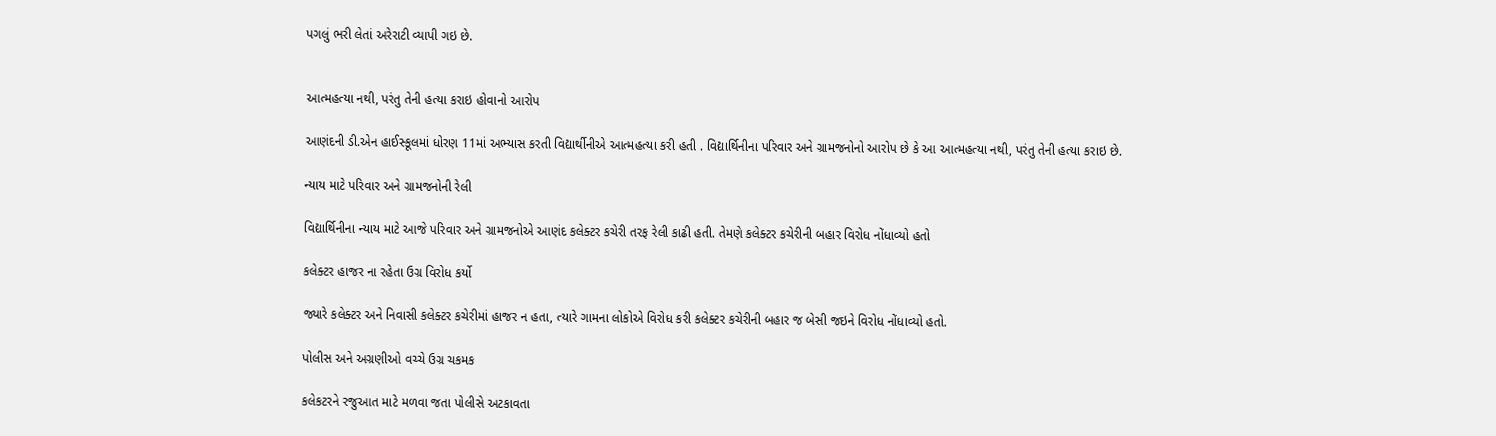પગલું ભરી લેતાં અરેરાટી વ્યાપી ગઇ છે.


આત્મહત્યા નથી, પરંતુ તેની હત્યા કરાઇ હોવાનો આરોપ

આણંદની ડી.એન હાઈસ્કૂલમાં ધોરણ 11માં અભ્યાસ કરતી વિદ્યાર્થીનીએ આત્મહત્યા કરી હતી . વિદ્યાર્થિનીના પરિવાર અને ગ્રામજનોનો આરોપ છે કે આ આત્મહત્યા નથી, પરંતુ તેની હત્યા કરાઇ છે.

ન્યાય માટે પરિવાર અને ગ્રામજનોની રેલી

વિદ્યાર્થિનીના ન્યાય માટે આજે પરિવાર અને ગ્રામજનોએ આણંદ કલેક્ટર કચેરી તરફ રેલી કાઢી હતી. તેમણે કલેક્ટર કચેરીની બહાર વિરોધ નોંધાવ્યો હતો

કલેક્ટર હાજર ના રહેતા ઉગ્ર વિરોધ કર્યો

જ્યારે કલેક્ટર અને નિવાસી કલેક્ટર કચેરીમાં હાજર ન હતા, ત્યારે ગામના લોકોએ વિરોધ કરી કલેક્ટર કચેરીની બહાર જ બેસી જઇને વિરોધ નોંધાવ્યો હતો.

પોલીસ અને અગ્રણીઓ વચ્ચે ઉગ્ર ચકમક

કલેકટરને રજુઆત માટે મળવા જતા પોલીસે અટકાવતા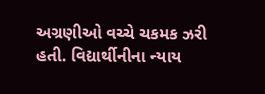અગ્રણીઓ વચ્ચે ચકમક ઝરી હતી. વિદ્યાર્થીનીના ન્યાય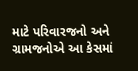માટે પરિવારજનો અને ગ્રામજનોએ આ કેસમાં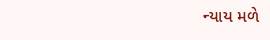ન્યાય મળે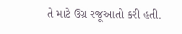તે માટે ઉગ્ર રજૂઆતો કરી હતી.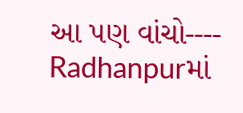આ પણ વાંચો----    Radhanpurમાં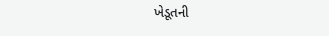ખેડૂતની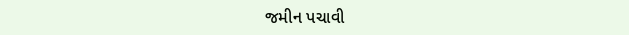જમીન પચાવી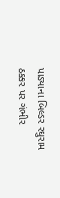પાડ્યાના બિલ્ડર રઘુરામ ઠક્કર પર ગંભીર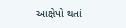આક્ષેપો થતાં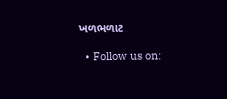ખળભળાટ

  • Follow us on: